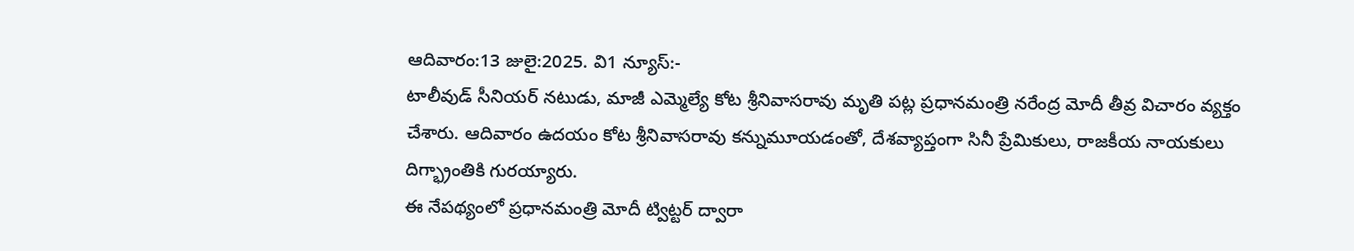ఆదివారం:13 జులై:2025. వి1 న్యూస్:-
టాలీవుడ్ సీనియర్ నటుడు, మాజీ ఎమ్మెల్యే కోట శ్రీనివాసరావు మృతి పట్ల ప్రధానమంత్రి నరేంద్ర మోదీ తీవ్ర విచారం వ్యక్తం చేశారు. ఆదివారం ఉదయం కోట శ్రీనివాసరావు కన్నుమూయడంతో, దేశవ్యాప్తంగా సినీ ప్రేమికులు, రాజకీయ నాయకులు దిగ్భ్రాంతికి గురయ్యారు.
ఈ నేపథ్యంలో ప్రధానమంత్రి మోదీ ట్విట్టర్ ద్వారా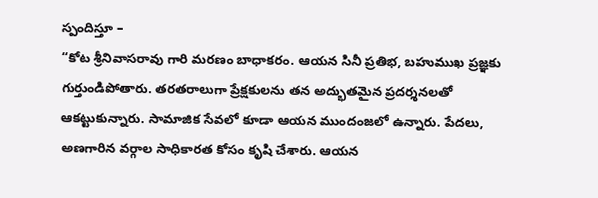స్పందిస్తూ –
“కోట శ్రీనివాసరావు గారి మరణం బాధాకరం. ఆయన సినీ ప్రతిభ, బహుముఖ ప్రజ్ఞకు గుర్తుండిపోతారు. తరతరాలుగా ప్రేక్షకులను తన అద్భుతమైన ప్రదర్శనలతో ఆకట్టుకున్నారు. సామాజిక సేవలో కూడా ఆయన ముందంజలో ఉన్నారు. పేదలు, అణగారిన వర్గాల సాధికారత కోసం కృషి చేశారు. ఆయన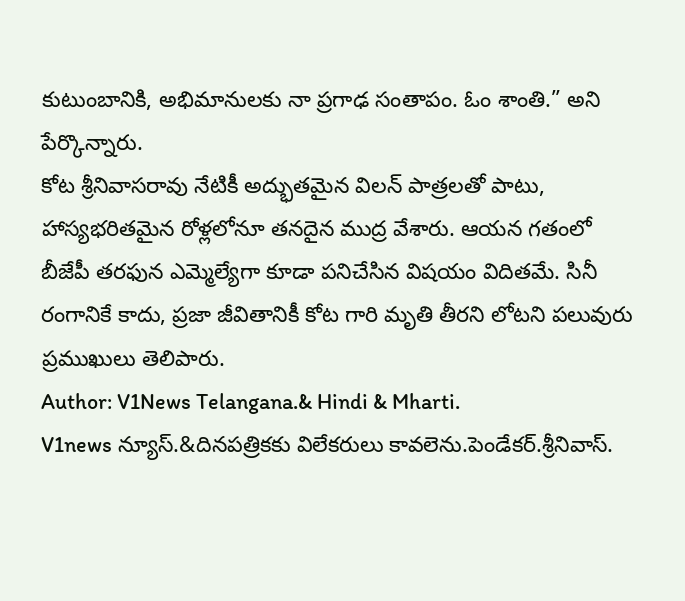కుటుంబానికి, అభిమానులకు నా ప్రగాఢ సంతాపం. ఓం శాంతి.” అని పేర్కొన్నారు.
కోట శ్రీనివాసరావు నేటికీ అద్భుతమైన విలన్ పాత్రలతో పాటు, హాస్యభరితమైన రోళ్లలోనూ తనదైన ముద్ర వేశారు. ఆయన గతంలో బీజేపీ తరఫున ఎమ్మెల్యేగా కూడా పనిచేసిన విషయం విదితమే. సినీ రంగానికే కాదు, ప్రజా జీవితానికీ కోట గారి మృతి తీరని లోటని పలువురు ప్రముఖులు తెలిపారు.
Author: V1News Telangana.& Hindi & Mharti.
V1news న్యూస్.&దినపత్రికకు విలేకరులు కావలెను.పెండేకర్.శ్రీనివాస్.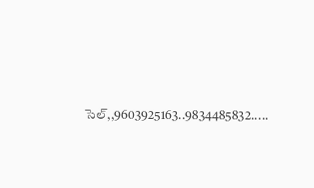సెల్,,9603925163..9834485832.....